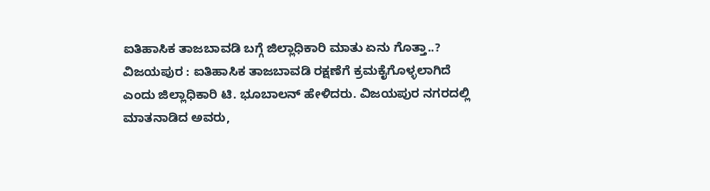ಐತಿಹಾಸಿಕ ತಾಜಬಾವಡಿ ಬಗ್ಗೆ ಜಿಲ್ಲಾಧಿಕಾರಿ ಮಾತು ಏನು ಗೊತ್ತಾ..?
ವಿಜಯಪುರ : ಐತಿಹಾಸಿಕ ತಾಜಬಾವಡಿ ರಕ್ಷಣೆಗೆ ಕ್ರಮಕೈಗೊಳ್ಳಲಾಗಿದೆ ಎಂದು ಜಿಲ್ಲಾಧಿಕಾರಿ ಟಿ. ಭೂಬಾಲನ್ ಹೇಳಿದರು. ವಿಜಯಪುರ ನಗರದಲ್ಲಿ ಮಾತನಾಡಿದ ಅವರು,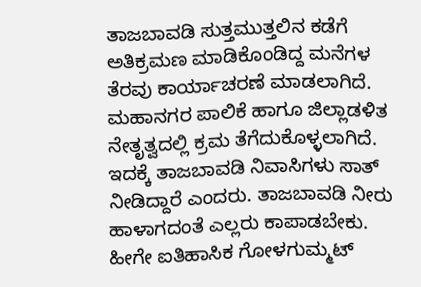ತಾಜಬಾವಡಿ ಸುತ್ತಮುತ್ತಲಿನ ಕಡೆಗೆ ಅತಿಕ್ರಮಣ ಮಾಡಿಕೊಂಡಿದ್ದ ಮನೆಗಳ ತೆರವು ಕಾರ್ಯಾಚರಣೆ ಮಾಡಲಾಗಿದೆ. ಮಹಾನಗರ ಪಾಲಿಕೆ ಹಾಗೂ ಜಿಲ್ಲಾಡಳಿತ ನೇತೃತ್ವದಲ್ಲಿ ಕ್ರಮ ತೆಗೆದುಕೊಳ್ಳಲಾಗಿದೆ. ಇದಕ್ಕೆ ತಾಜಬಾವಡಿ ನಿವಾಸಿಗಳು ಸಾತ್ ನೀಡಿದ್ದಾರೆ ಎಂದರು. ತಾಜಬಾವಡಿ ನೀರು ಹಾಳಾಗದಂತೆ ಎಲ್ಲರು ಕಾಪಾಡಬೇಕು. ಹೀಗೇ ಐತಿಹಾಸಿಕ ಗೋಳಗುಮ್ಮಟ್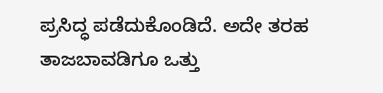ಪ್ರಸಿದ್ಧ ಪಡೆದುಕೊಂಡಿದೆ. ಅದೇ ತರಹ ತಾಜಬಾವಡಿಗೂ ಒತ್ತು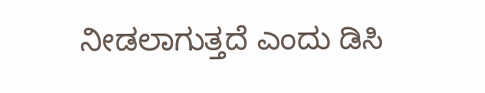ನೀಡಲಾಗುತ್ತದೆ ಎಂದು ಡಿಸಿ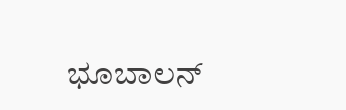ಭೂಬಾಲನ್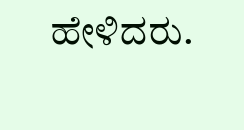ಹೇಳಿದರು.